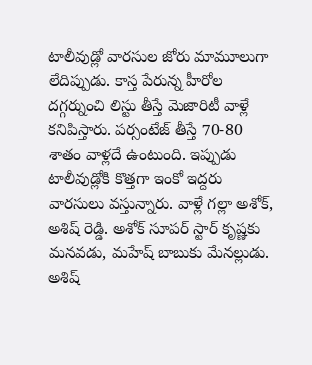టాలీవుడ్లో వారసుల జోరు మామూలుగా లేదిప్పుడు. కాస్త పేరున్న హీరోల దగ్గర్నుంచి లిస్టు తీస్తే మెజారిటీ వాళ్లే కనిపిస్తారు. పర్సంటేజ్ తీస్తే 70-80 శాతం వాళ్లదే ఉంటుంది. ఇప్పుడు టాలీవుడ్లోకి కొత్తగా ఇంకో ఇద్దరు వారసులు వస్తున్నారు. వాళ్లే గల్లా అశోక్, అశిష్ రెడ్డి. అశోక్ సూపర్ స్టార్ కృష్ణకు మనవడు, మహేష్ బాబుకు మేనల్లుడు. అశిష్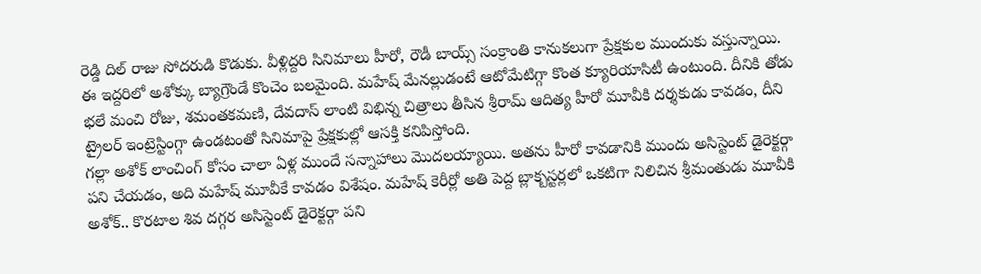రెడ్డి దిల్ రాజు సోదరుడి కొడుకు. వీళ్లిద్దరి సినిమాలు హీరో, రౌడీ బాయ్స్ సంక్రాంతి కానుకలుగా ప్రేక్షకుల ముందుకు వస్తున్నాయి.
ఈ ఇద్దరిలో అశోక్కు బ్యాగ్రౌండే కొంచెం బలమైంది. మహేష్ మేనల్లుడంటే ఆటోమేటిగ్గా కొంత క్యూరియాసిటీ ఉంటుంది. దీనికి తోడు భలే మంచి రోజు, శమంతకమణి, దేవదాస్ లాంటి విభిన్న చిత్రాలు తీసిన శ్రీరామ్ ఆదిత్య హీరో మూవీకి దర్శకుడు కావడం, దీని ట్రైలర్ ఇంట్రెస్టింగ్గా ఉండటంతో సినిమాపై ప్రేక్షకుల్లో ఆసక్తి కనిపిస్తోంది.
గల్లా అశోక్ లాంచింగ్ కోసం చాలా ఏళ్ల ముందే సన్నాహాలు మొదలయ్యాయి. అతను హీరో కావడానికి ముందు అసిస్టెంట్ డైరెక్టర్గా పని చేయడం, అది మహేష్ మూవీకే కావడం విశేషం. మహేష్ కెరీర్లో అతి పెద్ద బ్లాక్బస్టర్లలో ఒకటిగా నిలిచిన శ్రీమంతుడు మూవీకి అశోక్.. కొరటాల శివ దగ్గర అసిస్టెంట్ డైరెక్టర్గా పని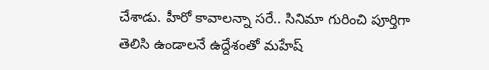చేశాడు. హీరో కావాలన్నా సరే.. సినిమా గురించి పూర్తిగా తెలిసి ఉండాలనే ఉద్దేశంతో మహేష్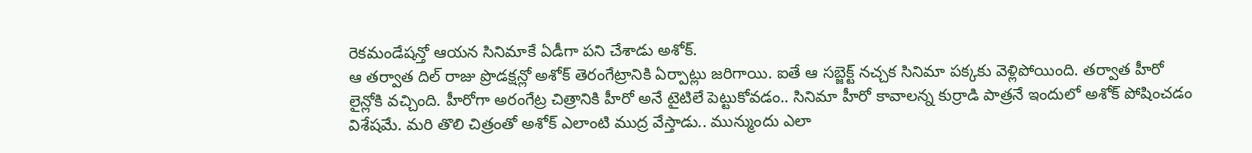రెకమండేషన్తో ఆయన సినిమాకే ఏడీగా పని చేశాడు అశోక్.
ఆ తర్వాత దిల్ రాజు ప్రొడక్షన్లో అశోక్ తెరంగేట్రానికి ఏర్పాట్లు జరిగాయి. ఐతే ఆ సబ్జెక్ట్ నచ్చక సినిమా పక్కకు వెళ్లిపోయింది. తర్వాత హీరో లైన్లోకి వచ్చింది. హీరోగా అరంగేట్ర చిత్రానికి హీరో అనే టైటిలే పెట్టుకోవడం.. సినిమా హీరో కావాలన్న కుర్రాడి పాత్రనే ఇందులో అశోక్ పోషించడం విశేషమే. మరి తొలి చిత్రంతో అశోక్ ఎలాంటి ముద్ర వేస్తాడు.. మున్ముందు ఎలా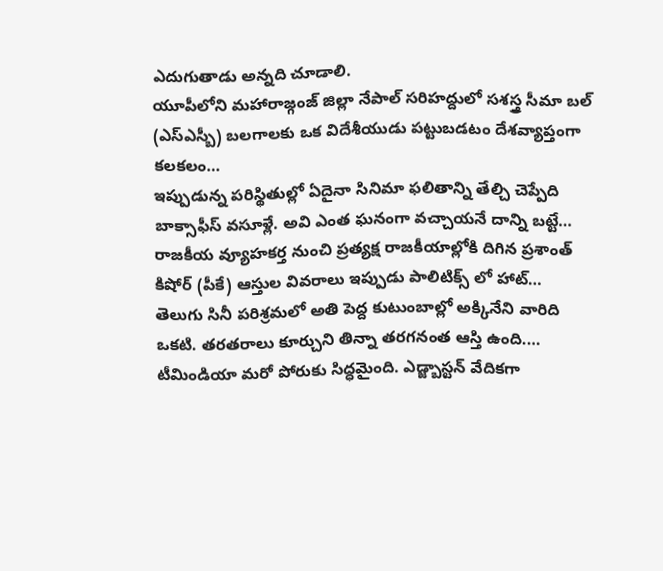ఎదుగుతాడు అన్నది చూడాలి.
యూపీలోని మహారాజ్గంజ్ జిల్లా నేపాల్ సరిహద్దులో సశస్త్ర సీమా బల్ (ఎస్ఎస్బీ) బలగాలకు ఒక విదేశీయుడు పట్టుబడటం దేశవ్యాప్తంగా కలకలం…
ఇప్పుడున్న పరిస్థితుల్లో ఏదైనా సినిమా ఫలితాన్ని తేల్చి చెప్పేది బాక్సాఫీస్ వసూళ్లే. అవి ఎంత ఘనంగా వచ్చాయనే దాన్ని బట్టే…
రాజకీయ వ్యూహకర్త నుంచి ప్రత్యక్ష రాజకీయాల్లోకి దిగిన ప్రశాంత్ కిషోర్ (పీకే) ఆస్తుల వివరాలు ఇప్పుడు పాలిటిక్స్ లో హాట్…
తెలుగు సినీ పరిశ్రమలో అతి పెద్ద కుటుంబాల్లో అక్కినేని వారిది ఒకటి. తరతరాలు కూర్చుని తిన్నా తరగనంత ఆస్తి ఉంది.…
టీమిండియా మరో పోరుకు సిద్ధమైంది. ఎడ్జ్బాస్టన్ వేదికగా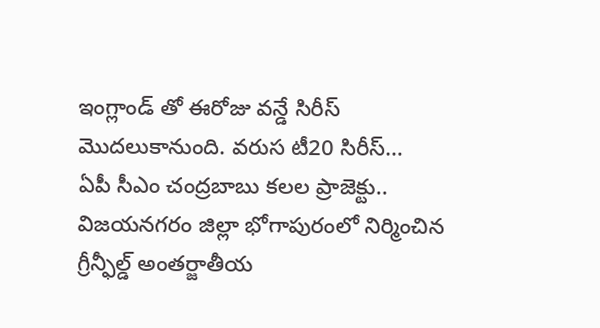ఇంగ్లాండ్ తో ఈరోజు వన్డే సిరీస్ మొదలుకానుంది. వరుస టీ20 సిరీస్…
ఏపీ సీఎం చంద్రబాబు కలల ప్రాజెక్టు.. విజయనగరం జిల్లా భోగాపురంలో నిర్మించిన గ్రీన్ఫీల్డ్ అంతర్జాతీయ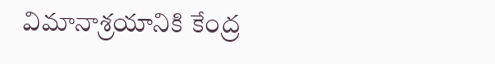విమానాశ్రయానికి కేంద్ర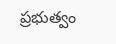ప్రభుత్వం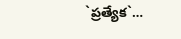`ప్రత్యేక`…